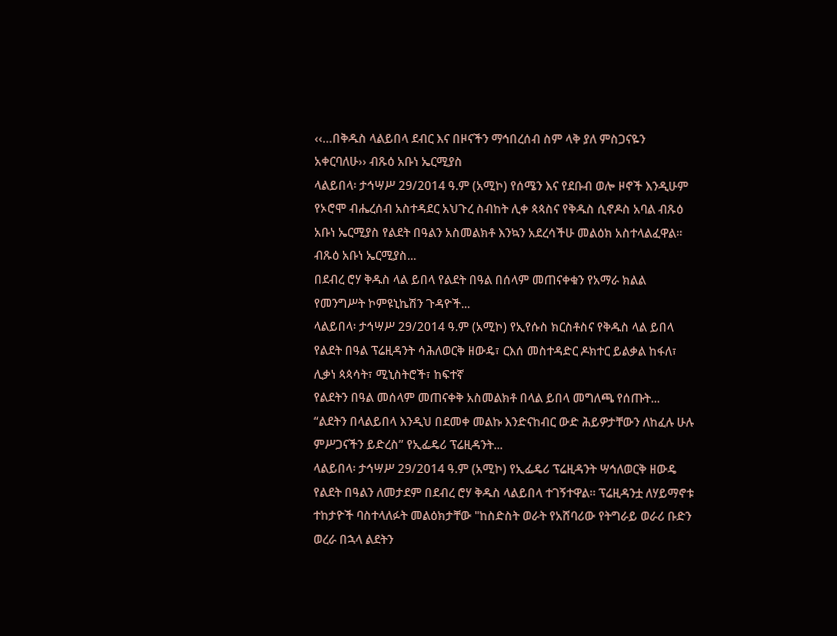‹‹…በቅዱስ ላልይበላ ደብር እና በዞናችን ማኅበረሰብ ስም ላቅ ያለ ምስጋናዬን አቀርባለሁ›› ብጹዕ አቡነ ኤርሚያስ
ላልይበላ፡ ታኅሣሥ 29/2014 ዓ.ም (አሚኮ) የሰሜን እና የደቡብ ወሎ ዞኖች እንዲሁም የኦሮሞ ብሔረሰብ አስተዳደር አህጉረ ስብከት ሊቀ ጳጳስና የቅዱስ ሲኖዶስ አባል ብጹዕ አቡነ ኤርሚያስ የልደት በዓልን አስመልክቶ እንኳን አደረሳችሁ መልዕክ አስተላልፈዋል፡፡
ብጹዕ አቡነ ኤርሚያስ...
በደብረ ሮሃ ቅዱስ ላል ይበላ የልደት በዓል በሰላም መጠናቀቁን የአማራ ክልል የመንግሥት ኮምዩኒኬሽን ጉዳዮች...
ላልይበላ፡ ታኅሣሥ 29/2014 ዓ.ም (አሚኮ) የኢየሱስ ክርስቶስና የቅዱስ ላል ይበላ የልደት በዓል ፕሬዚዳንት ሳሕለወርቅ ዘውዴ፣ ርእሰ መስተዳድር ዶክተር ይልቃል ከፋለ፣ ሊቃነ ጳጳሳት፣ ሚኒስትሮች፣ ከፍተኛ
የልደትን በዓል መሰላም መጠናቀቅ አስመልክቶ በላል ይበላ መግለጫ የሰጡት...
“ልደትን በላልይበላ እንዲህ በደመቀ መልኩ እንድናከብር ውድ ሕይዎታቸውን ለከፈሉ ሁሉ ምሥጋናችን ይድረስ” የኢፌዴሪ ፕሬዚዳንት...
ላልይበላ፡ ታኅሣሥ 29/2014 ዓ.ም (አሚኮ) የኢፌዴሪ ፕሬዚዳንት ሣኅለወርቅ ዘውዴ የልደት በዓልን ለመታደም በደብረ ሮሃ ቅዱስ ላልይበላ ተገኝተዋል፡፡ ፕሬዚዳንቷ ለሃይማኖቱ ተከታዮች ባስተላለፉት መልዕክታቸው "ከስድስት ወራት የአሸባሪው የትግራይ ወራሪ ቡድን ወረራ በኋላ ልደትን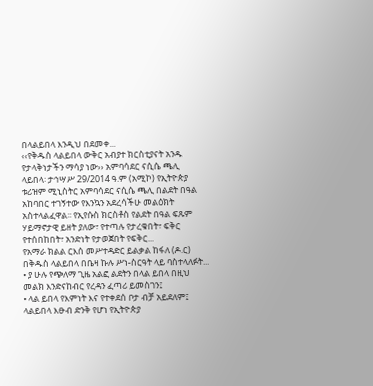በላልይበላ እንዲህ በደመቀ...
‹‹የቅዱስ ላልይበላ ውቅር አብያተ ክርስቲያናት አንዱ የታላቅነታችን ማሳያ ነው›› አምባሳደር ናሲሴ ጫሊ
ላይበላ፡ ታኅሣሥ 29/2014 ዓ.ም (አሚኮ) የኢትዮጵያ ቱሪዝም ሚኒስትር አምባሳደር ናሲሴ ጫሊ በልደት በዓል አከባበር ተገኝተው የእንኳን አደረሳችሁ መልዕክት አስተላልፈዋል፡፡ የኢየሱስ ክርስቶስ የልደት በዓል ፍጹም ሃይማኖታዊ ይዘት ያለው፣ የተጣሉ የታረቁበት፣ ፍቅር የተሰበከበት፣ አንድነት የታወጀበት የፍቅር...
የአማራ ክልል ርእሰ መሥተዳድር ይልቃል ከፋለ (ዶ.ር) በቅዱስ ላልይበላ በቤዛ ኩሉ ሥነ-ስርዓት ላይ ባስተላለፉት...
• ያ ሁሉ የጭለማ ጊዜ አልፎ ልደትን በላል ይበላ በዚህ መልክ እንድናከብር የረዳን ፈጣሪ ይመስገን፤
• ላል ይበላ የእምነት እና የተቀደሰ ቦታ ብቻ አይደለም፤ ላልይበላ እፁብ ድንቅ የሆነ የኢትዮጵያ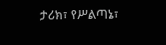ታሪክ፣ የሥልጣኔ፣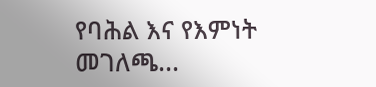የባሕል እና የእምነት መገለጫ...